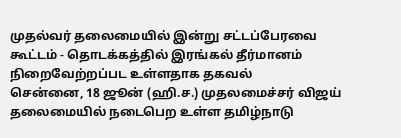முதல்வர் தலைமையில் இன்று சட்டப்பேரவை கூட்டம் - தொடக்கத்தில் இரங்கல் தீர்மானம் நிறைவேற்றப்பட உள்ளதாக தகவல்
சென்னை, 18 ஜூன் (ஹி.ச.) முதலமைச்சர் விஜய் தலைமையில் நடைபெற உள்ள தமிழ்நாடு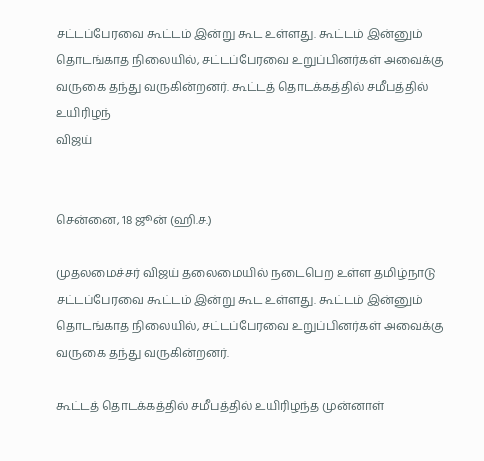சட்டப்பேரவை கூட்டம் இன்று கூட உள்ளது. கூட்டம் இன்னும் தொடங்காத நிலையில், சட்டப்பேரவை உறுப்பினர்கள் அவைக்கு வருகை தந்து வருகின்றனர். கூட்டத் தொடக்கத்தில் சமீபத்தில் உயிரிழந்
விஜய்


சென்னை, 18 ஜூன் (ஹி.ச.)

முதலமைச்சர் விஜய் தலைமையில் நடைபெற உள்ள தமிழ்நாடு சட்டப்பேரவை கூட்டம் இன்று கூட உள்ளது. கூட்டம் இன்னும் தொடங்காத நிலையில், சட்டப்பேரவை உறுப்பினர்கள் அவைக்கு வருகை தந்து வருகின்றனர்.

கூட்டத் தொடக்கத்தில் சமீபத்தில் உயிரிழந்த முன்னாள்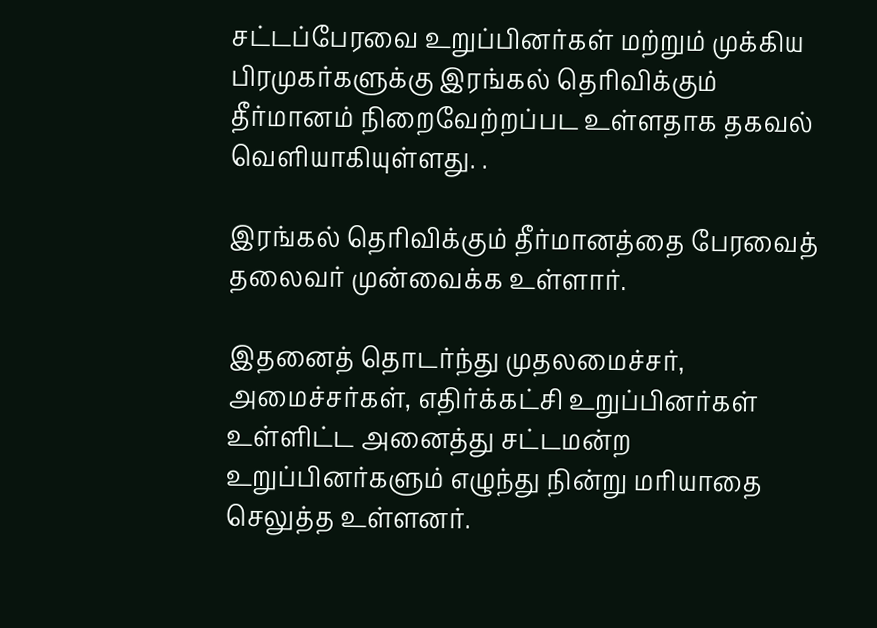சட்டப்பேரவை உறுப்பினர்கள் மற்றும் முக்கிய பிரமுகர்களுக்கு இரங்கல் தெரிவிக்கும் தீர்மானம் நிறைவேற்றப்பட உள்ளதாக தகவல் வெளியாகியுள்ளது. .

இரங்கல் தெரிவிக்கும் தீர்மானத்தை பேரவைத் தலைவர் முன்வைக்க உள்ளார்.

இதனைத் தொடர்ந்து முதலமைச்சர், அமைச்சர்கள், எதிர்க்கட்சி உறுப்பினர்கள் உள்ளிட்ட அனைத்து சட்டமன்ற உறுப்பினர்களும் எழுந்து நின்று மரியாதை செலுத்த உள்ளனர்.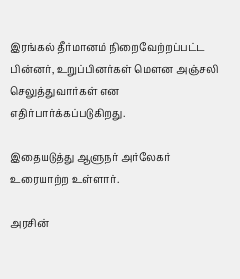இரங்கல் தீர்மானம் நிறைவேற்றப்பட்ட பின்னர், உறுப்பினர்கள் மௌன அஞ்சலி செலுத்துவார்கள் என எதிர்பார்க்கப்படுகிறது.

இதையடுத்து ஆளுநர் அர்லேகர் உரையாற்ற உள்ளார்.

அரசின்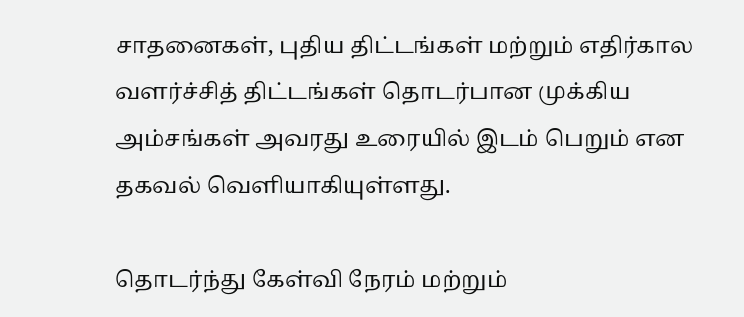சாதனைகள், புதிய திட்டங்கள் மற்றும் எதிர்கால வளர்ச்சித் திட்டங்கள் தொடர்பான முக்கிய அம்சங்கள் அவரது உரையில் இடம் பெறும் என தகவல் வெளியாகியுள்ளது.

தொடர்ந்து கேள்வி நேரம் மற்றும்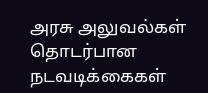அரசு அலுவல்கள் தொடர்பான நடவடிக்கைகள்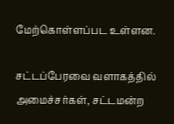மேற்கொள்ளப்பட உள்ளன.

சட்டப்பேரவை வளாகத்தில் அமைச்சர்கள், சட்டமன்ற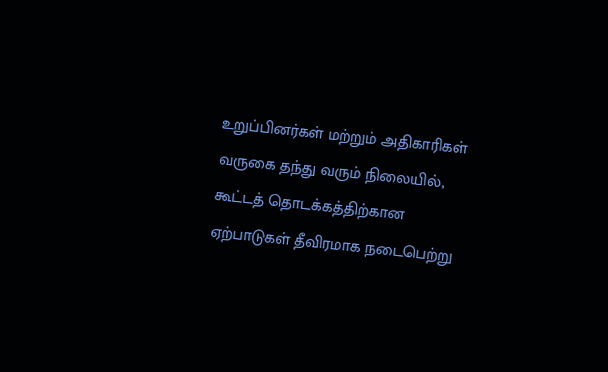உறுப்பினர்கள் மற்றும் அதிகாரிகள் வருகை தந்து வரும் நிலையில், கூட்டத் தொடக்கத்திற்கான ஏற்பாடுகள் தீவிரமாக நடைபெற்று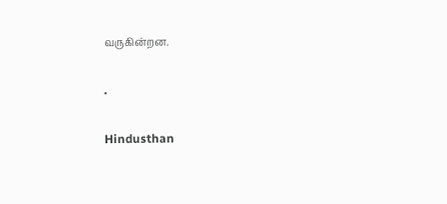வருகின்றன.

.

Hindusthan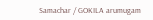Samachar / GOKILA arumugam